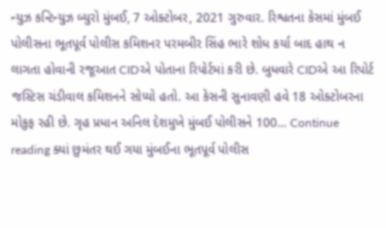ન્યુઝ કન્ટિન્યુઝ બ્યુરો મુંબઈ, 7 ઓક્ટોબર, 2021 ગુરુવાર. રિશ્વતના કેસમાં મુંબઈ પોલીસના ભૂતપૂર્વ પોલીસ કમિશનર પરમબીર સિંહ ભારે શોધ કર્યા બાદ હાથ ન લાગતા હોવાની રજૂઆત CIDએ પોતાના રિપોર્ટમાં કરી છે. બુધવારે CIDએ આ રિપોર્ટ જસ્ટિસ ચંડીવાલ કમિશનને સોપ્યો હતો. આ કેસની સુનાવણી હવે 18 ઓક્ટોબરના મોકુફ રહી છે. ગૃહ પ્રધાન અનિલ દેશમુખે મુંબઈ પોલીસને 100… Continue reading ક્યાં છુમંતર થઈ ગયા મુંબઈના ભૂતપૂર્વ પોલીસ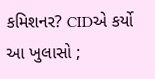કમિશનર? CIDએ કર્યો આ ખુલાસો ;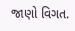જાણો વિગત.